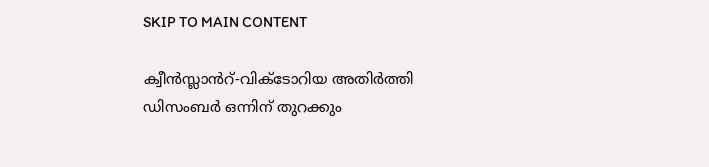SKIP TO MAIN CONTENT

ക്വീൻസ്ലാൻറ്-വിക്ടോറിയ അതിർത്തി ഡിസംബർ ഒന്നിന് തുറക്കും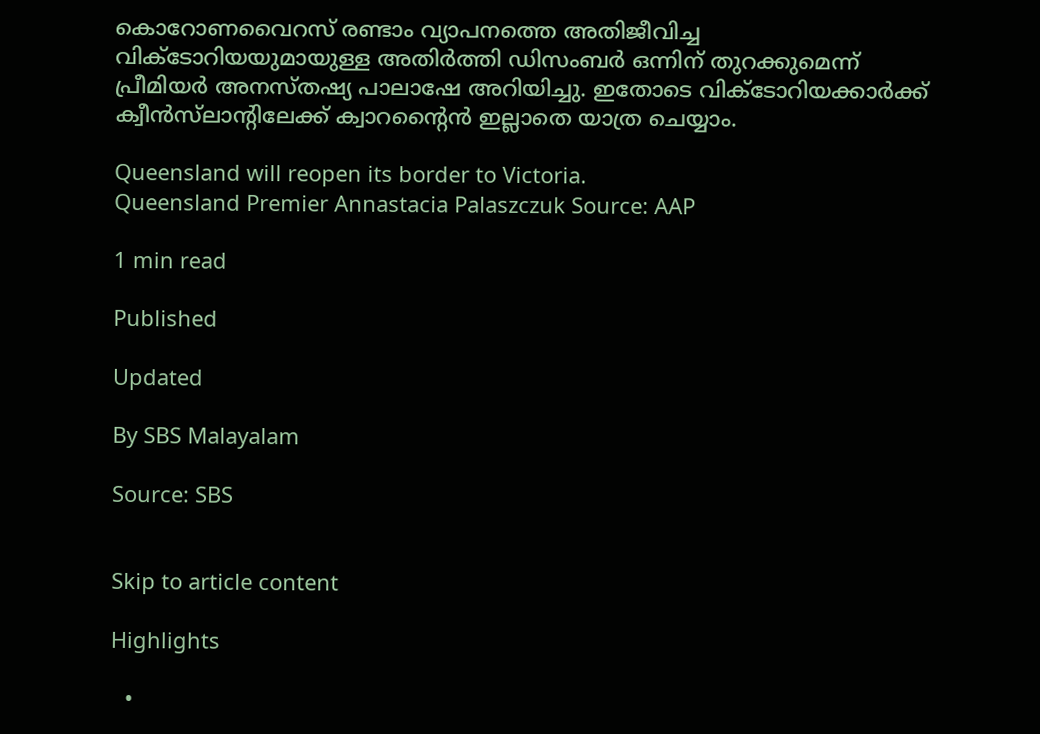കൊറോണവൈറസ് രണ്ടാം വ്യാപനത്തെ അതിജീവിച്ച വിക്ടോറിയയുമായുള്ള അതിർത്തി ഡിസംബർ ഒന്നിന് തുറക്കുമെന്ന് പ്രീമിയർ അനസ്തഷ്യ പാലാഷേ അറിയിച്ചു. ഇതോടെ വിക്ടോറിയക്കാർക്ക് ക്വീൻസ്‌ലാന്റിലേക്ക് ക്വാറന്റൈൻ ഇല്ലാതെ യാത്ര ചെയ്യാം.

Queensland will reopen its border to Victoria.
Queensland Premier Annastacia Palaszczuk Source: AAP

1 min read

Published

Updated

By SBS Malayalam

Source: SBS


Skip to article content

Highlights

  •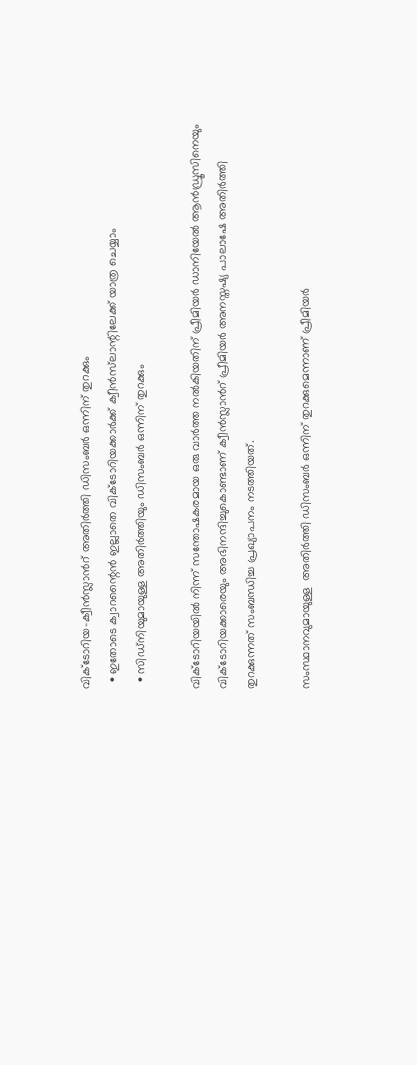വിക്ടോറിയ-ക്വീൻസ്ലാൻറ് അതിർത്തി ഡിസംബർ ഒന്നിന് തുറക്കും
  • ഇതോടെ ക്വാറന്റൈൻ ഇല്ലാതെ വിക്ടോറിയക്കാർക്ക് ക്വീൻസ്‌ലാന്റിലേക്ക് യാത്ര ചെയ്യാം
  • സിഡ്‌നിയുമായുള്ള അതിർത്തിയും ഡിസംബർ ഒന്നിന് തുറക്കും

വിക്ടോറിയയിൽ നിന്ന് സന്തോഷകരമായ ഒരു വാർത്ത നൽകിയതിന് പ്രീമിയർ ഡാനിയേൽ ആൻഡ്രൂസിനെയും വിക്ടോറിയക്കാരെയും അഭിനന്ദിച്ചുകൊണ്ടാണ് ക്വീൻസ്ലാൻറ് പ്രീമിയർ അനസ്തഷ്യ പാലാഷേ അതിർത്തി തുറക്കുന്നത് സംബന്ധിച്ച പ്രഖ്യാപനം നടത്തിയത്.

സംസ്ഥാനവുമായുള്ള  അതിർത്തി ഡിസംബർ ഒന്നിന് തുറക്കുമെന്നാണ് പ്രീമിയർ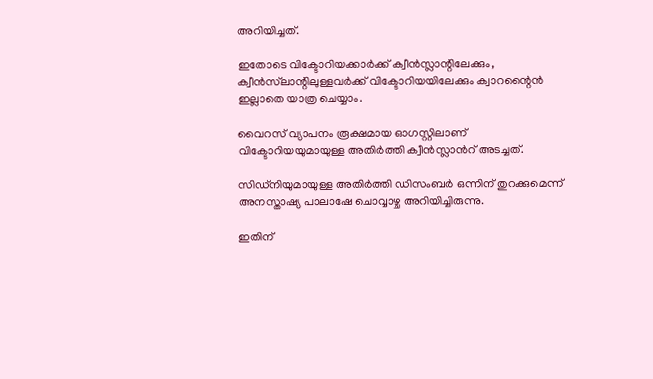അറിയിച്ചത്.

ഇതോടെ വിക്ടോറിയക്കാർക്ക് ക്വീൻസ്ലാന്റിലേക്കും, ക്വീൻസ്‌ലാന്റിലുള്ളവർക്ക് വിക്ടോറിയയിലേക്കും ക്വാറന്റൈൻ ഇല്ലാതെ യാത്ര ചെയ്യാം.

വൈറസ് വ്യാപനം രൂക്ഷമായ ഓഗസ്റ്റിലാണ് വിക്ടോറിയയുമായുള്ള അതിർത്തി ക്വീൻസ്ലാൻറ് അടച്ചത്.

സിഡ്‌നിയുമായുള്ള അതിർത്തി ഡിസംബർ ഒന്നിന് തുറക്കുമെന്ന് അനസ്താഷ്യ പാലാഷേ ചൊവ്വാഴ്ച അറിയിച്ചിരുന്നു.

ഇതിന്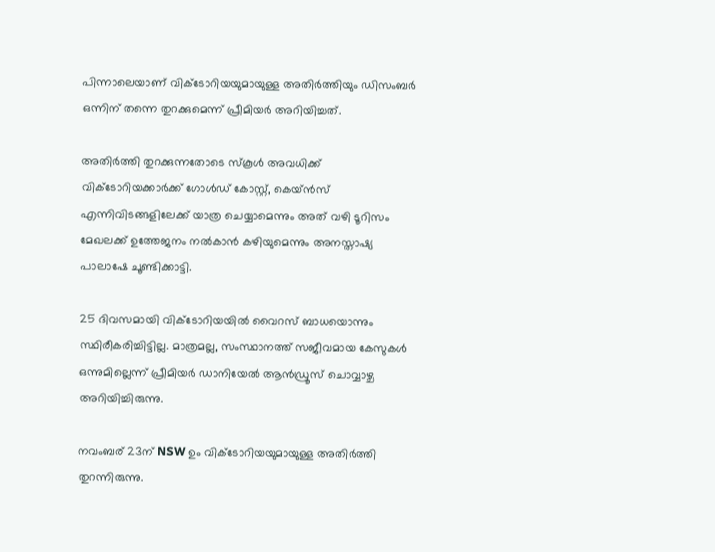പിന്നാലെയാണ് വിക്ടോറിയയുമായുള്ള അതിർത്തിയും ഡിസംബർ ഒന്നിന് തന്നെ തുറക്കുമെന്ന് പ്രീമിയർ അറിയിച്ചത്.

അതിർത്തി തുറക്കുന്നതോടെ സ്കൂൾ അവധിക്ക് വിക്ടോറിയക്കാർക്ക് ഗോൾഡ് കോസ്റ്റ്, കെയ്ൻസ് എന്നിവിടങ്ങളിലേക്ക് യാത്ര ചെയ്യാമെന്നും അത് വഴി ടൂറിസം മേഖലക്ക് ഉത്തേജനം നൽകാൻ കഴിയുമെന്നും അനസ്താഷ്യ പാലാഷേ ചൂണ്ടിക്കാട്ടി.

25 ദിവസമായി വിക്ടോറിയയിൽ വൈറസ് ബാധയൊന്നും സ്ഥിരീകരിച്ചിട്ടില്ല. മാത്രമല്ല, സംസ്ഥാനത്ത് സജീവമായ കേസുകൾ ഒന്നുമില്ലെന്ന് പ്രീമിയർ ഡാനിയേൽ ആൻഡ്രൂസ് ചൊവ്വാഴ്ച അറിയിച്ചിരുന്നു.

നവംബര് 23ന് NSW ഉം വിക്ടോറിയയുമായുള്ള അതിർത്തി തുറന്നിരുന്നു.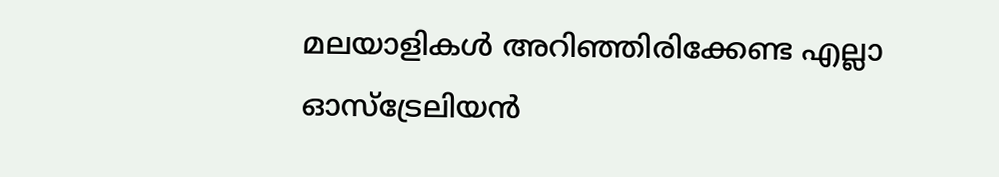മലയാളികൾ അറിഞ്ഞിരിക്കേണ്ട എല്ലാ ഓസ്ട്രേലിയൻ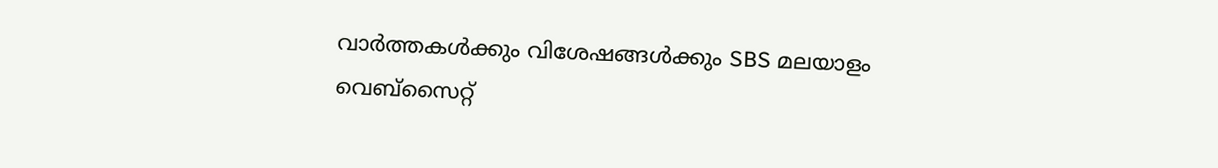വാർത്തകൾക്കും വിശേഷങ്ങൾക്കും SBS മലയാളം വെബ്സൈറ്റ്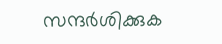സന്ദർശിക്കുക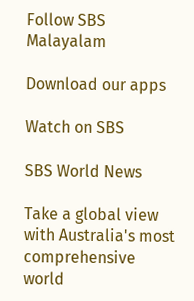Follow SBS Malayalam

Download our apps

Watch on SBS

SBS World News

Take a global view with Australia's most comprehensive world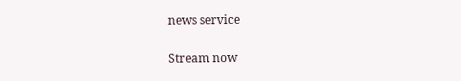news service

Stream now